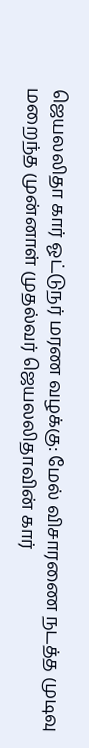ஜெயலலிதா கார் ஓட்டுநர் மரண வழக்கு: மேல் விசாரணை நடத்த முடிவு
மறைந்த முன்னாள் முதல்வர் ஜெயலலிதாவின் கார்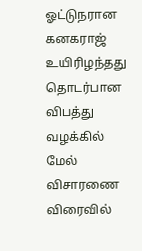ஓட்டுநரான கனகராஜ் உயிரிழந்தது தொடர்பான விபத்து வழக்கில் மேல் விசாரணை விரைவில்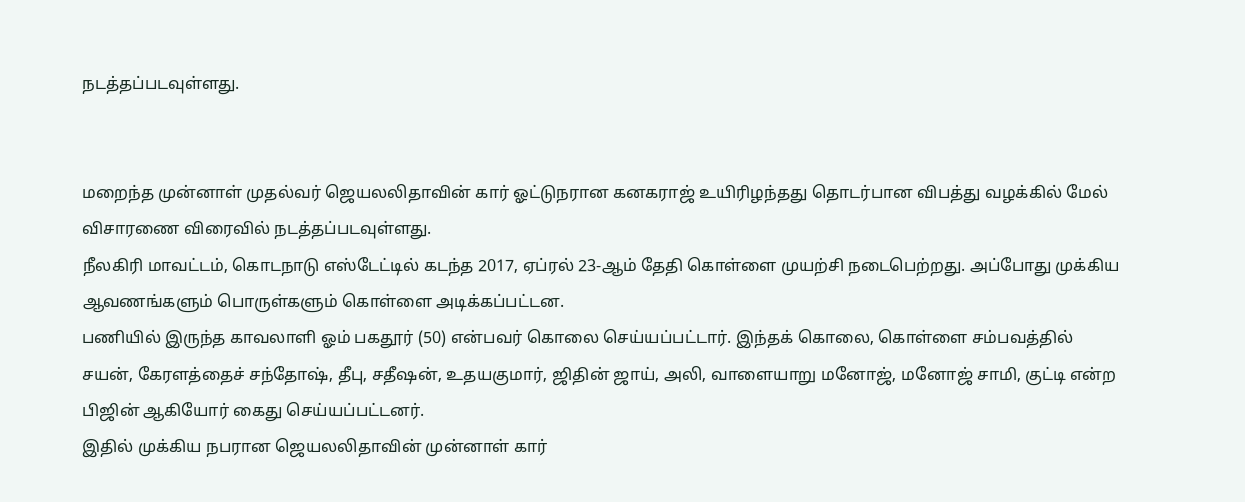நடத்தப்படவுள்ளது.


மறைந்த முன்னாள் முதல்வர் ஜெயலலிதாவின் கார் ஓட்டுநரான கனகராஜ் உயிரிழந்தது தொடர்பான விபத்து வழக்கில் மேல் விசாரணை விரைவில் நடத்தப்படவுள்ளது.
நீலகிரி மாவட்டம், கொடநாடு எஸ்டேட்டில் கடந்த 2017, ஏப்ரல் 23-ஆம் தேதி கொள்ளை முயற்சி நடைபெற்றது. அப்போது முக்கிய ஆவணங்களும் பொருள்களும் கொள்ளை அடிக்கப்பட்டன.
பணியில் இருந்த காவலாளி ஓம் பகதூர் (50) என்பவர் கொலை செய்யப்பட்டார். இந்தக் கொலை, கொள்ளை சம்பவத்தில் சயன், கேரளத்தைச் சந்தோஷ், தீபு, சதீஷன், உதயகுமார், ஜிதின் ஜாய், அலி, வாளையாறு மனோஜ், மனோஜ் சாமி, குட்டி என்ற பிஜின் ஆகியோர் கைது செய்யப்பட்டனர்.
இதில் முக்கிய நபரான ஜெயலலிதாவின் முன்னாள் கார்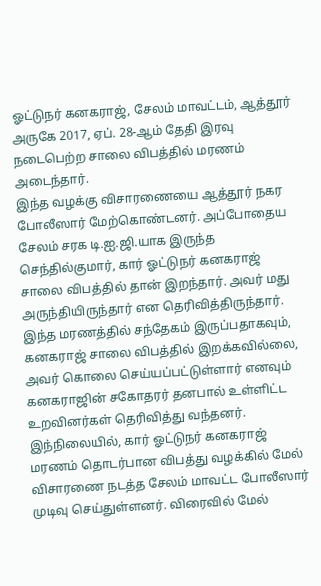ஓட்டுநர் கனகராஜ், சேலம் மாவட்டம், ஆத்தூர் அருகே 2017, ஏப். 28-ஆம் தேதி இரவு நடைபெற்ற சாலை விபத்தில் மரணம் அடைந்தார்.
இந்த வழக்கு விசாரணையை ஆத்தூர் நகர போலீஸார் மேற்கொண்டனர். அப்போதைய சேலம் சரக டி.ஐ.ஜி.யாக இருந்த செந்தில்குமார், கார் ஓட்டுநர் கனகராஜ் சாலை விபத்தில் தான் இறந்தார். அவர் மது அருந்தியிருந்தார் என தெரிவித்திருந்தார்.
இந்த மரணத்தில் சந்தேகம் இருப்பதாகவும், கனகராஜ் சாலை விபத்தில் இறக்கவில்லை, அவர் கொலை செய்யப்பட்டுள்ளார் எனவும் கனகராஜின் சகோதரர் தனபால் உள்ளிட்ட உறவினர்கள் தெரிவித்து வந்தனர். இந்நிலையில், கார் ஓட்டுநர் கனகராஜ் மரணம் தொடர்பான விபத்து வழக்கில் மேல் விசாரணை நடத்த சேலம் மாவட்ட போலீஸார் முடிவு செய்துள்ளனர். விரைவில் மேல்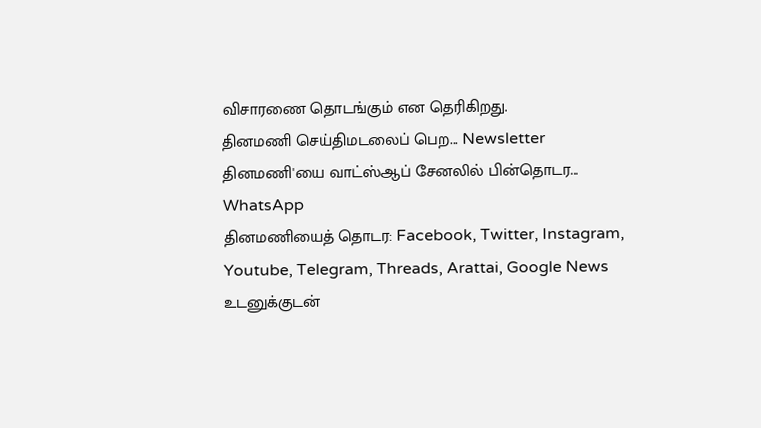விசாரணை தொடங்கும் என தெரிகிறது.
தினமணி செய்திமடலைப் பெற... Newsletter
தினமணி'யை வாட்ஸ்ஆப் சேனலில் பின்தொடர... WhatsApp
தினமணியைத் தொடர: Facebook, Twitter, Instagram, Youtube, Telegram, Threads, Arattai, Google News
உடனுக்குடன்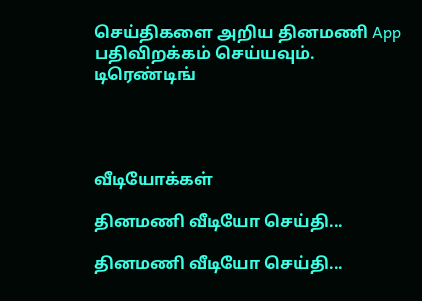செய்திகளை அறிய தினமணி App பதிவிறக்கம் செய்யவும்.
டிரெண்டிங்




வீடியோக்கள்

தினமணி வீடியோ செய்தி...

தினமணி வீடியோ செய்தி...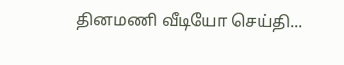தினமணி வீடியோ செய்தி...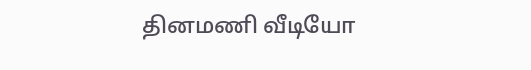தினமணி வீடியோ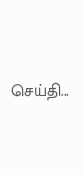செய்தி...